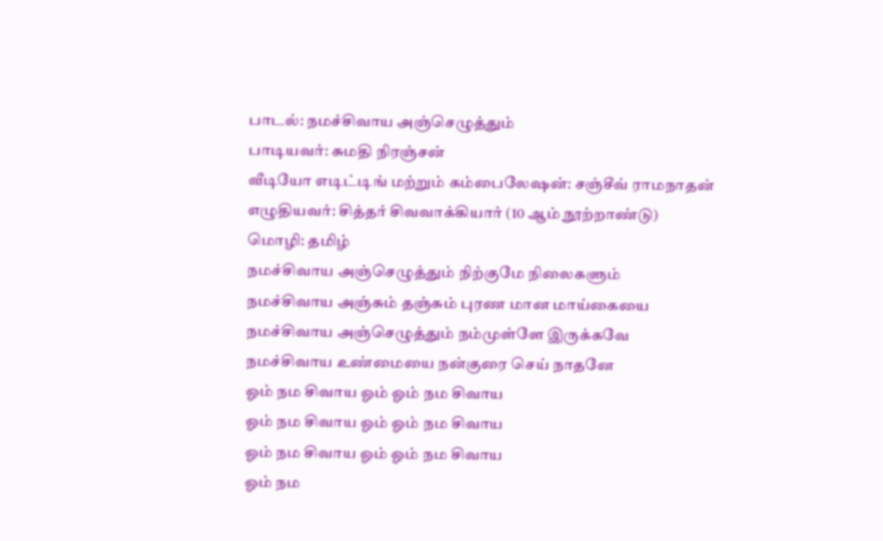பாடல்: நமச்சிவாய அஞ்செழுத்தும்
பாடியவர்: சுமதி நிரஞ்சன்
வீடியோ எடிட்டிங் மற்றும் கம்பைலேஷன்: சஞ்சீவ் ராமநாதன்
எழுதியவர்: சித்தர் சிவவாக்கியார் (10 ஆம் நூற்றாண்டு)
மொழி: தமிழ்
நமச்சிவாய அஞ்செழுத்தும் நிற்குமே நிலைகளும்
நமச்சிவாய அஞ்சும் தஞ்சும் புரண மான மாய்கையை
நமச்சிவாய அஞ்செழுத்தும் நம்முள்ளே இருக்கவே
நமச்சிவாய உண்மையை நன்குரை செய் நாதனே
ஓம் நம சிவாய ஓம் ஓம் நம சிவாய
ஓம் நம சிவாய ஓம் ஓம் நம சிவாய
ஓம் நம சிவாய ஓம் ஓம் நம சிவாய
ஓம் நம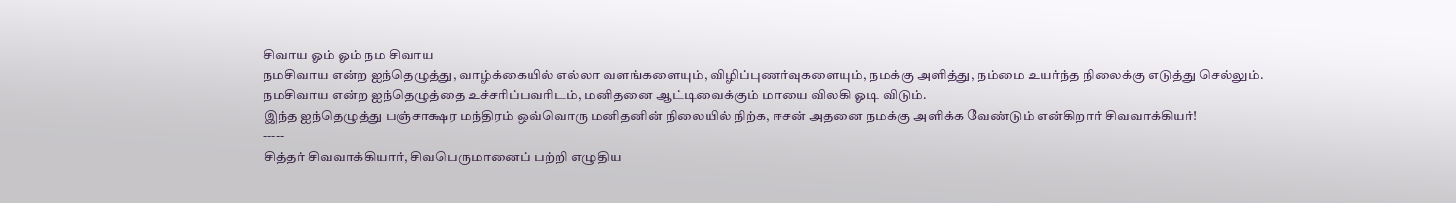சிவாய ஓம் ஓம் நம சிவாய
நமசிவாய என்ற ஐந்தெழுத்து, வாழ்க்கையில் எல்லா வளங்களையும், விழிப்புணர்வுகளையும், நமக்கு அளித்து, நம்மை உயர்ந்த நிலைக்கு எடுத்து செல்லும்.
நமசிவாய என்ற ஐந்தெழுத்தை உச்சரிப்பவரிடம், மனிதனை ஆட்டிவைக்கும் மாயை விலகி ஓடி விடும்.
இந்த ஐந்தெழுத்து பஞ்சாக்ஷர மந்திரம் ஒவ்வொரு மனிதனின் நிலையில் நிற்க, ஈசன் அதனை நமக்கு அளிக்க வேண்டும் என்கிறார் சிவவாக்கியர்!
-----
சித்தர் சிவவாக்கியார், சிவபெருமானைப் பற்றி எழுதிய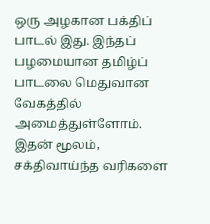ஒரு அழகான பக்திப் பாடல் இது. இந்தப் பழமையான தமிழ்ப் பாடலை மெதுவான வேகத்தில் அமைத்துள்ளோம். இதன் மூலம், சக்திவாய்ந்த வரிகளை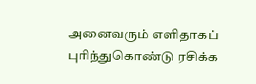அனைவரும் எளிதாகப் புரிந்துகொண்டு ரசிக்க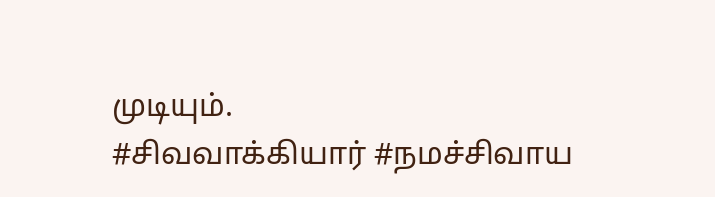முடியும்.
#சிவவாக்கியார் #நமச்சிவாய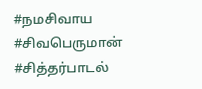#நமசிவாய #சிவபெருமான் #சித்தர்பாடல்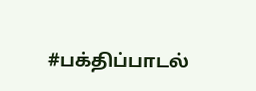#பக்திப்பாடல்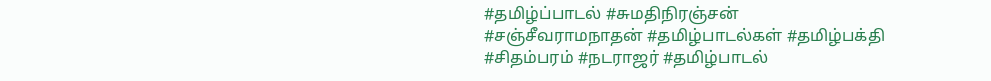#தமிழ்ப்பாடல் #சுமதிநிரஞ்சன் #சஞ்சீவராமநாதன் #தமிழ்பாடல்கள் #தமிழ்பக்தி #சிதம்பரம் #நடராஜர் #தமிழ்பாடல்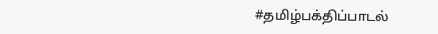#தமிழ்பக்திப்பாடல்